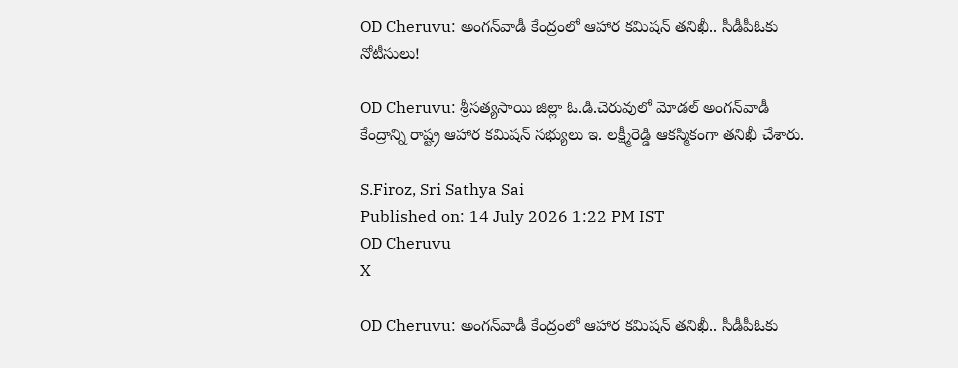OD Cheruvu: అంగన్‌వాడీ కేంద్రంలో ఆహార కమిషన్ తనిఖీ.. సీడీపీఓకు నోటీసులు!

OD Cheruvu: శ్రీసత్యసాయి జిల్లా ఓ.డి.చెరువులో మోడల్ అంగన్‌వాడీ కేంద్రాన్ని రాష్ట్ర ఆహార కమిషన్ సభ్యులు ఇ. లక్ష్మీరెడ్డి ఆకస్మికంగా తనిఖీ చేశారు.

S.Firoz, Sri Sathya Sai
Published on: 14 July 2026 1:22 PM IST
OD Cheruvu
X

OD Cheruvu: అంగన్‌వాడీ కేంద్రంలో ఆహార కమిషన్ తనిఖీ.. సీడీపీఓకు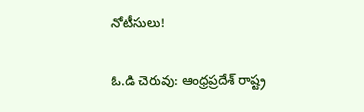నోటీసులు!

ఓ.డి చెరువు: ఆంధ్రప్రదేశ్ రాష్ట్ర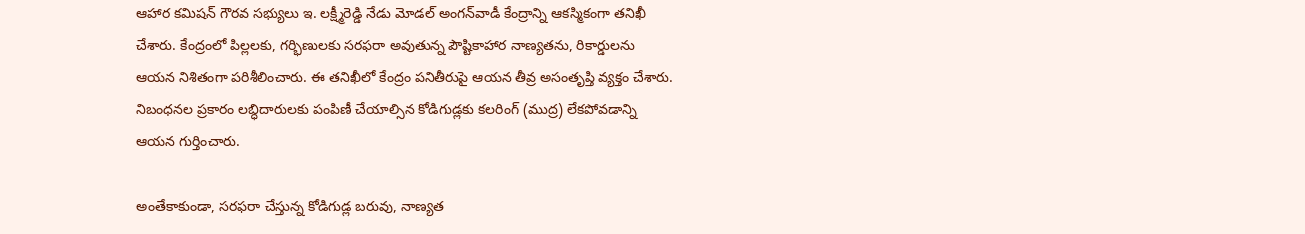ఆహార కమిషన్ గౌరవ సభ్యులు ఇ. లక్ష్మీరెడ్డి నేడు మోడల్ అంగన్‌వాడీ కేంద్రాన్ని ఆకస్మికంగా తనిఖీ చేశారు. కేంద్రంలో పిల్లలకు, గర్భిణులకు సరఫరా అవుతున్న పౌష్టికాహార నాణ్యతను, రికార్డులను ఆయన నిశితంగా పరిశీలించారు. ఈ తనిఖీలో కేంద్రం పనితీరుపై ఆయన తీవ్ర అసంతృప్తి వ్యక్తం చేశారు. నిబంధనల ప్రకారం లబ్ధిదారులకు పంపిణీ చేయాల్సిన కోడిగుడ్లకు కలరింగ్ (ముద్ర) లేకపోవడాన్ని ఆయన గుర్తించారు.

అంతేకాకుండా, సరఫరా చేస్తున్న కోడిగుడ్ల బరువు, నాణ్యత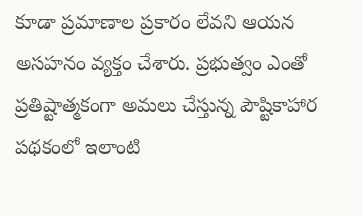కూడా ప్రమాణాల ప్రకారం లేవని ఆయన అసహనం వ్యక్తం చేశారు. ప్రభుత్వం ఎంతో ప్రతిష్టాత్మకంగా అమలు చేస్తున్న పౌష్టికాహార పథకంలో ఇలాంటి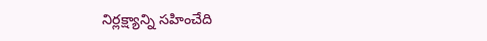నిర్లక్ష్యాన్ని సహించేది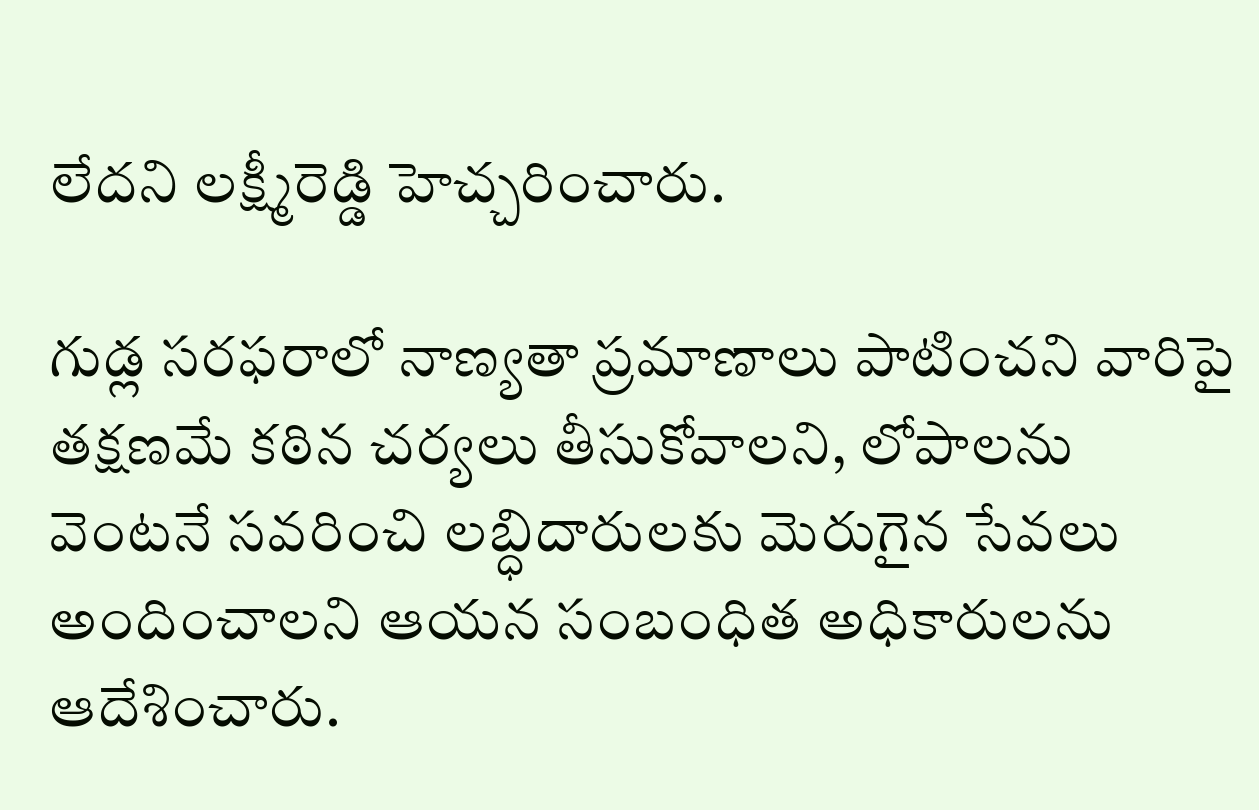లేదని లక్ష్మీరెడ్డి హెచ్చరించారు.

గుడ్ల సరఫరాలో నాణ్యతా ప్రమాణాలు పాటించని వారిపై తక్షణమే కఠిన చర్యలు తీసుకోవాలని, లోపాలను వెంటనే సవరించి లబ్ధిదారులకు మెరుగైన సేవలు అందించాలని ఆయన సంబంధిత అధికారులను ఆదేశించారు.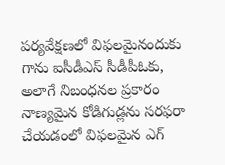పర్యవేక్షణలో విఫలమైనందుకు గాను ఐసీడీఎస్ సీడీపీఓకు, అలాగే నిబంధనల ప్రకారం నాణ్యమైన కోడిగుడ్లను సరఫరా చేయడంలో విఫలమైన ఎగ్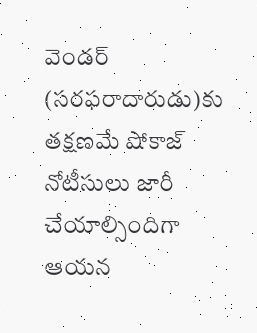వెండర్ (సరఫరాదారుడు)కు తక్షణమే షోకాజ్ నోటీసులు జారీ చేయాల్సిందిగా ఆయన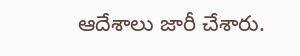ఆదేశాలు జారీ చేశారు.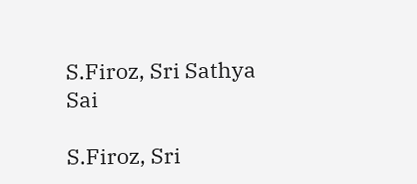S.Firoz, Sri Sathya Sai

S.Firoz, Sri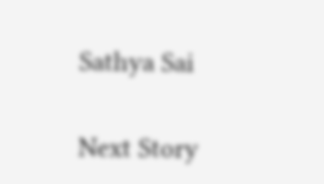Sathya Sai

Next Story